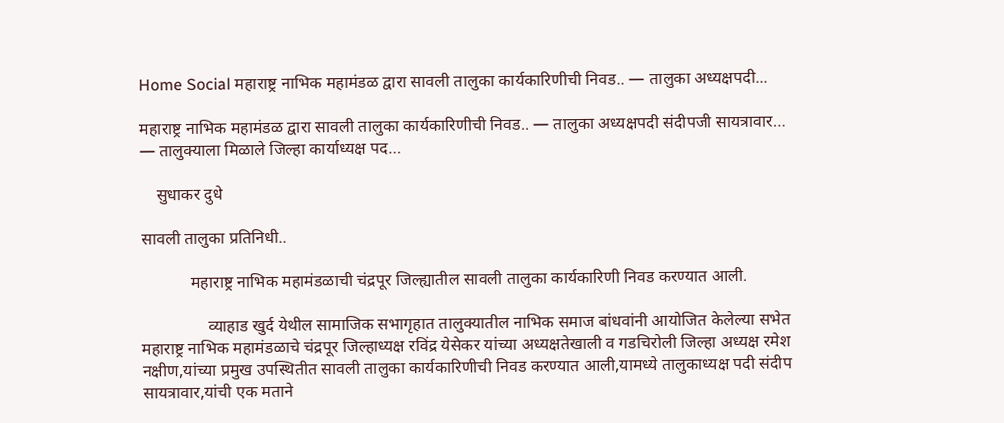Home Social महाराष्ट्र नाभिक महामंडळ द्वारा सावली तालुका कार्यकारिणीची निवड.. — तालुका अध्यक्षपदी...

महाराष्ट्र नाभिक महामंडळ द्वारा सावली तालुका कार्यकारिणीची निवड.. — तालुका अध्यक्षपदी संदीपजी सायत्रावार… — तालुक्याला मिळाले जिल्हा कार्याध्यक्ष पद…

    सुधाकर दुधे

सावली तालुका प्रतिनिधी..

            महाराष्ट्र नाभिक महामंडळाची चंद्रपूर जिल्ह्यातील सावली तालुका कार्यकारिणी निवड करण्यात आली.

                व्याहाड खुर्द येथील सामाजिक सभागृहात तालुक्यातील नाभिक समाज बांधवांनी आयोजित केलेल्या सभेत महाराष्ट्र नाभिक महामंडळाचे चंद्रपूर जिल्हाध्यक्ष रविंद्र येसेकर यांच्या अध्यक्षतेखाली व गडचिरोली जिल्हा अध्यक्ष रमेश नक्षीण,यांच्या प्रमुख उपस्थितीत सावली तालुका कार्यकारिणीची निवड करण्यात आली,यामध्ये तालुकाध्यक्ष पदी संदीप सायत्रावार,यांची एक मताने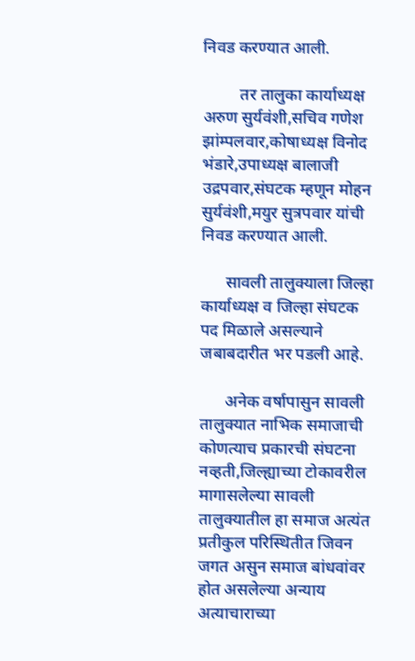निवड करण्यात आली.

         तर तालुका कार्याध्यक्ष अरुण सुर्यवंशी,सचिव गणेश झांम्पलवार,कोषाध्यक्ष विनोद भंडारे,उपाध्यक्ष बालाजी उद्रपवार,संघटक म्हणून मोहन सुर्यवंशी,मयुर सुत्रपवार यांची निवड करण्यात आली.

      सावली तालुक्याला जिल्हा कार्याध्यक्ष व जिल्हा संघटक पद मिळाले असल्याने जबाबदारीत भर पडली आहे.

      अनेक वर्षापासुन सावली तालुक्यात नाभिक समाजाची कोणत्याच प्रकारची संघटना नव्हती,जिल्ह्याच्या टोकावरील मागासलेल्या सावली तालुक्यातील हा समाज अत्यंत प्रतीकुल परिस्थितीत जिवन जगत असुन समाज बांधवांवर होत असलेल्या अन्याय अत्याचाराच्या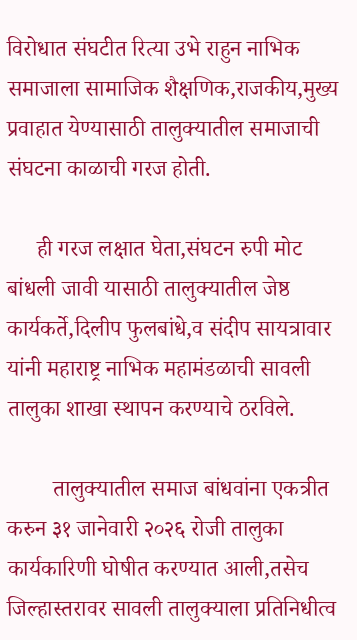विरोधात संघटीत रित्या उभे राहुन नाभिक समाजाला सामाजिक शैक्षणिक,राजकीय,मुख्य प्रवाहात येण्यासाठी तालुक्यातील समाजाची संघटना काळाची गरज होती.

     ही गरज लक्षात घेता,संघटन रुपी मोट बांधली जावी यासाठी तालुक्यातील जेष्ठ कार्यकर्ते,दिलीप फुलबांधे,व संदीप सायत्रावार यांनी महाराष्ट्र नाभिक महामंडळाची सावली तालुका शाखा स्थापन करण्याचे ठरविले.

        तालुक्यातील समाज बांधवांना एकत्रीत करुन ३१ जानेवारी २०२६ रोजी तालुका कार्यकारिणी घोषीत करण्यात आली,तसेच जिल्हास्तरावर सावली तालुक्याला प्रतिनिधीत्व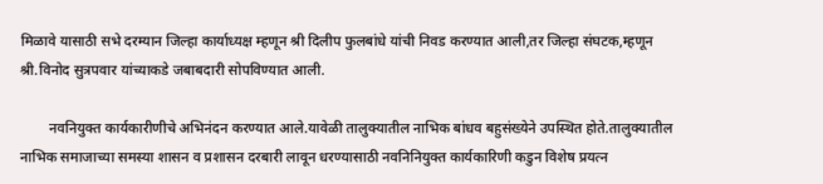मिळावे यासाठी सभे दरम्यान जिल्हा कार्याध्यक्ष म्हणून श्री दिलीप फुलबांधे यांची निवड करण्यात आली,तर जिल्हा संघटक,म्हणून श्री.विनोद सुत्रपवार यांच्याकडे जबाबदारी सोपविण्यात आली.

        नवनियुक्त कार्यकारीणीचे अभिनंदन करण्यात आले.यावेळी तालुक्यातील नाभिक बांधव बहुसंख्येने उपस्थित होते.तालुक्यातील नाभिक समाजाच्या समस्या शासन व प्रशासन दरबारी लावून धरण्यासाठी नवनिनियुक्त कार्यकारिणी कडुन विशेष प्रयत्न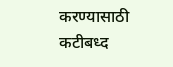करण्यासाठी कटीबध्द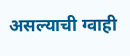असल्याची ग्वाही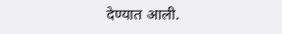देण्यात आली.